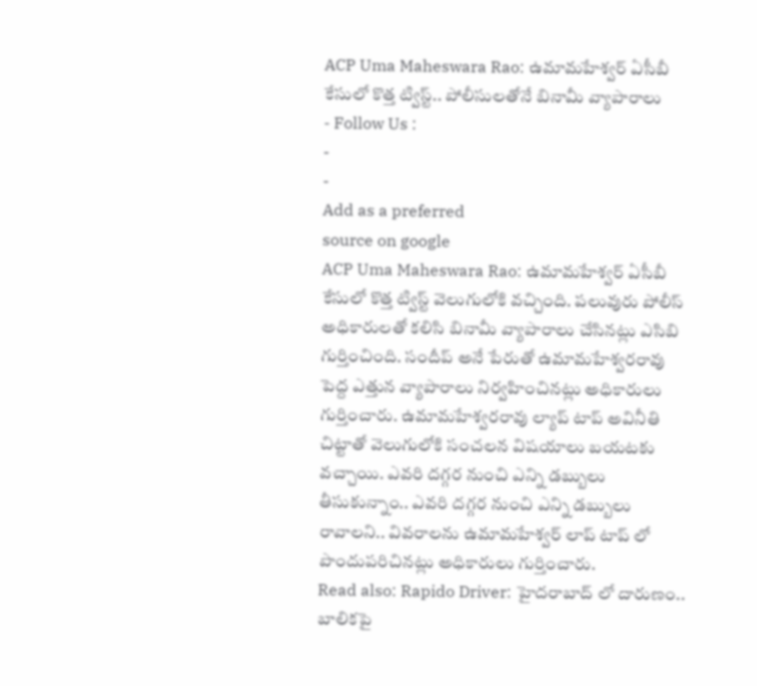ACP Uma Maheswara Rao: ఉమామహేశ్వర్ ఏసీబీ కేసులో కొత్త ట్విస్ట్.. పోలీసులతోనే బినామీ వ్యాపారాలు
- Follow Us :
-
-
Add as a preferred
source on google
ACP Uma Maheswara Rao: ఉమామహేశ్వర్ ఏసీబీ కేసులో కొత్త ట్విస్ట్ వెలుగులోకి వచ్చింది. పలువురు పోలీస్ అధికారులతో కలిసి బినామీ వ్యాపారాలు చేసినట్లు ఎసిబి గుర్తించింది. సందీప్ అనే పేరుతో ఉమామహేశ్వరరావు పెద్ద ఎత్తున వ్యాపారాలు నిర్వహించినట్లు అధికారులు గుర్తించారు. ఉమామహేశ్వరరావు ల్యాప్ టాప్ అవినీతి చిట్టాతో వెలుగులోకి సంచలన విషయాలు బయటకు వచ్చాయి. ఎవరి దగ్గర నుంచి ఎన్ని డబ్బులు తీసుకున్నాం.. ఎవరి దగ్గర నుంచి ఎన్ని డబ్బులు రావాలని.. వివరాలను ఉమామహేశ్వర్ లాప్ టాప్ లో పొందుపరిచినట్లు అధికారులు గుర్తించారు.
Read also: Rapido Driver: హైదరాబాద్ లో దారుణం.. బాలికపై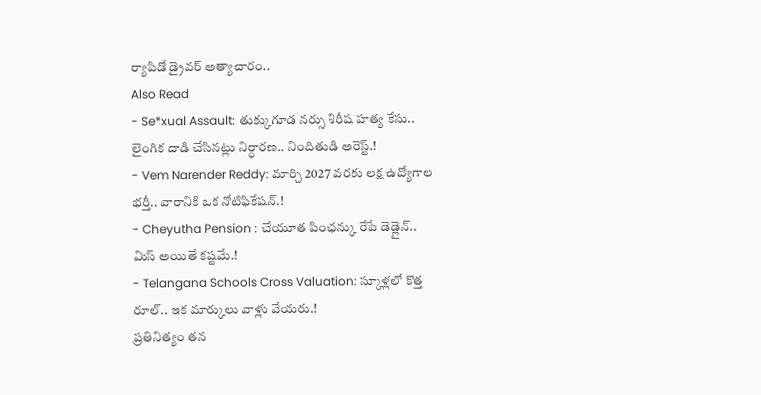ర్యాపిడో డ్రైవర్ అత్యాచారం..
Also Read
- Se*xual Assault: తుక్కుగూడ నర్సు శిరీష హత్య కేసు.. లైంగిక దాడి చేసినట్లు నిర్ధారణ.. నిందితుడి అరెస్ట్.!
- Vem Narender Reddy: మార్చి 2027 వరకు లక్ష ఉద్యోగాల భర్తీ.. వారానికి ఒక నోటిఫికేషన్.!
- Cheyutha Pension : చేయూత పింఛన్కు రేపే డెడ్లైన్.. మిస్ అయితే కష్టమే.!
- Telangana Schools Cross Valuation: స్కూళ్లలో కొత్త రూల్.. ఇక మార్కులు వాళ్లు వేయరు.!
ప్రతినిత్యం తన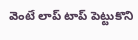వెంటే లాప్ టాప్ పెట్టుకొని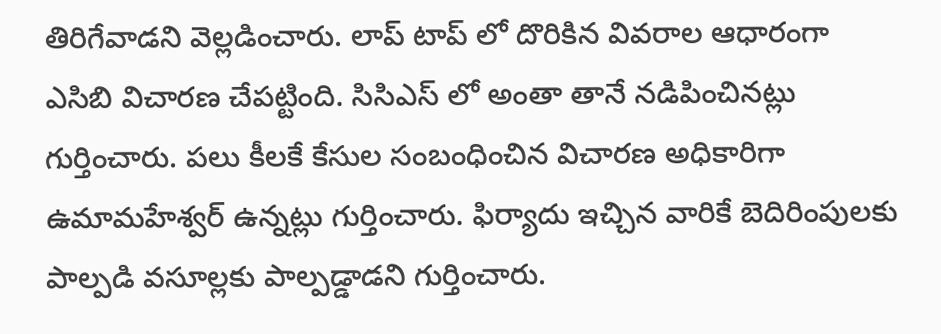తిరిగేవాడని వెల్లడించారు. లాప్ టాప్ లో దొరికిన వివరాల ఆధారంగా ఎసిబి విచారణ చేపట్టింది. సిసిఎస్ లో అంతా తానే నడిపించినట్లు గుర్తించారు. పలు కీలకే కేసుల సంబంధించిన విచారణ అధికారిగా ఉమామహేశ్వర్ ఉన్నట్లు గుర్తించారు. ఫిర్యాదు ఇచ్చిన వారికే బెదిరింపులకు పాల్పడి వసూల్లకు పాల్పడ్డాడని గుర్తించారు.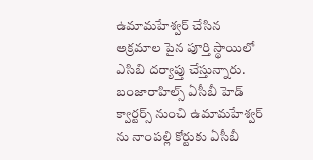ఉమామహేశ్వర్ చేసిన అక్రమాల పైన పూర్తి స్థాయిలో ఎసిబి దర్యాప్తు చేస్తున్నారు. బంజారాహిల్స్ ఏసీబీ హెడ్ క్వార్టర్స్ నుంచి ఉమామహేశ్వర్ ను నాంపల్లి కోర్టుకు ఏసీబీ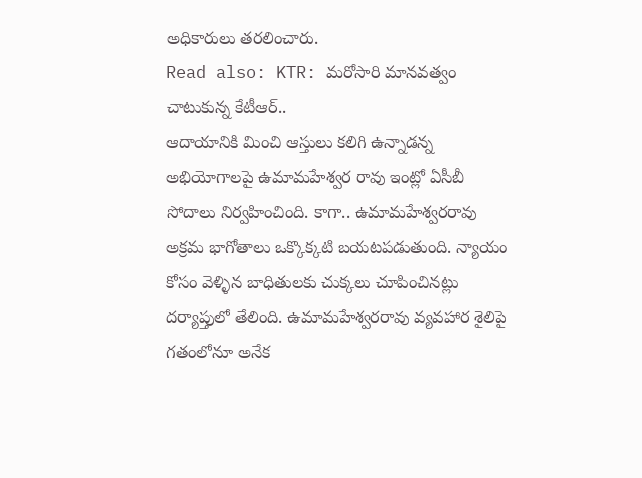అధికారులు తరలించారు.
Read also: KTR: మరోసారి మానవత్వం చాటుకున్న కేటీఆర్..
ఆదాయానికి మించి ఆస్తులు కలిగి ఉన్నాడన్న అభియోగాలపై ఉమామహేశ్వర రావు ఇంట్లో ఏసీబీ సోదాలు నిర్వహించింది. కాగా.. ఉమామహేశ్వరరావు అక్రమ భాగోతాలు ఒక్కొక్కటి బయటపడుతుంది. న్యాయం కోసం వెళ్ళిన బాధితులకు చుక్కలు చూపించినట్లు దర్యాప్తులో తేలింది. ఉమామహేశ్వరరావు వ్యవహార శైలిపై గతంలోనూ అనేక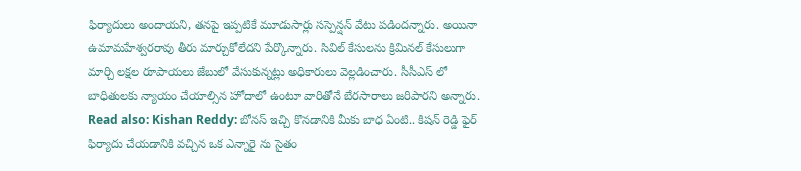ఫిర్యాదులు అందాయని, తనపై ఇప్పటికే మూడుసార్లు సస్పెన్షన్ వేటు పడిందన్నారు. అయినా ఉమామహేశ్వరరావు తీరు మార్చుకోలేదని పేర్కొన్నారు. సివిల్ కేసులను క్రిమినల్ కేసులుగా మార్చి లక్షల రూపాయలు జేబులో వేసుకున్నట్లు అధికారులు వెల్లడించారు. సీసీఎస్ లో బాధితులకు న్యాయం చేయాల్సిన హోదాలో ఉంటూ వారితోనే బేరసారాలు జరిపారని అన్నారు.
Read also: Kishan Reddy: బోనస్ ఇచ్చి కొనడానికి మీకు బాధ ఏంటి.. కిషన్ రెడ్డి ఫైర్
ఫిర్యాదు చేయడానికి వచ్చిన ఒక ఎన్నారై ను సైతం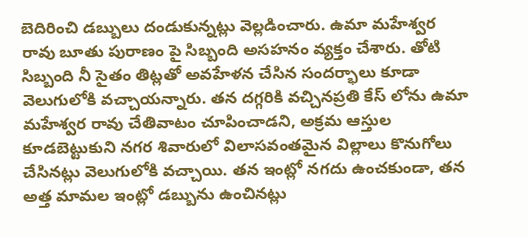బెదిరించి డబ్బులు దండుకున్నట్లు వెల్లడించారు. ఉమా మహేశ్వర రావు బూతు పురాణం పై సిబ్బంది అసహనం వ్యక్తం చేశారు. తోటి సిబ్బంది నీ సైతం తిట్లతో అవహేళన చేసిన సందర్భాలు కూడా వెలుగులోకి వచ్చాయన్నారు. తన దగ్గరికి వచ్చినప్రతి కేస్ లోను ఉమా మహేశ్వర రావు చేతివాటం చూపించాడని, అక్రమ ఆస్తుల కూడబెట్టుకుని నగర శివారులో విలాసవంతమైన విల్లాలు కొనుగోలు చేసినట్లు వెలుగులోకి వచ్చాయి. తన ఇంట్లో నగదు ఉంచకుండా, తన అత్త మామల ఇంట్లో డబ్బును ఉంచినట్లు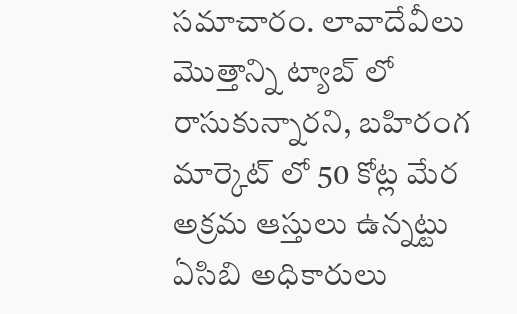సమాచారం. లావాదేవీలు మొత్తాన్ని ట్యాబ్ లో రాసుకున్నారని, బహిరంగ మార్కెట్ లో 50 కోట్ల మేర అక్రమ ఆస్తులు ఉన్నట్టు ఏసిబి అధికారులు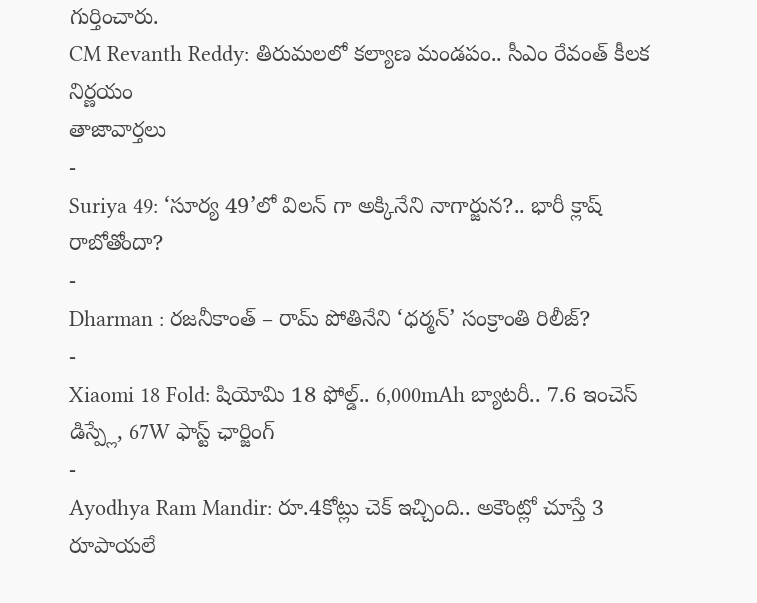గుర్తించారు.
CM Revanth Reddy: తిరుమలలో కల్యాణ మండపం.. సీఎం రేవంత్ కీలక నిర్ణయం
తాజావార్తలు
-
Suriya 49: ‘సూర్య 49’లో విలన్ గా అక్కినేని నాగార్జున?.. భారీ క్లాష్ రాబోతోందా?
-
Dharman : రజనీకాంత్ – రామ్ పోతినేని ‘ధర్మన్’ సంక్రాంతి రిలీజ్?
-
Xiaomi 18 Fold: షియోమి 18 ఫోల్డ్.. 6,000mAh బ్యాటరీ.. 7.6 ఇంచెస్ డిస్ప్లే, 67W ఫాస్ట్ ఛార్జింగ్
-
Ayodhya Ram Mandir: రూ.4కోట్లు చెక్ ఇచ్చింది.. అకౌంట్లో చూస్తే 3 రూపాయలే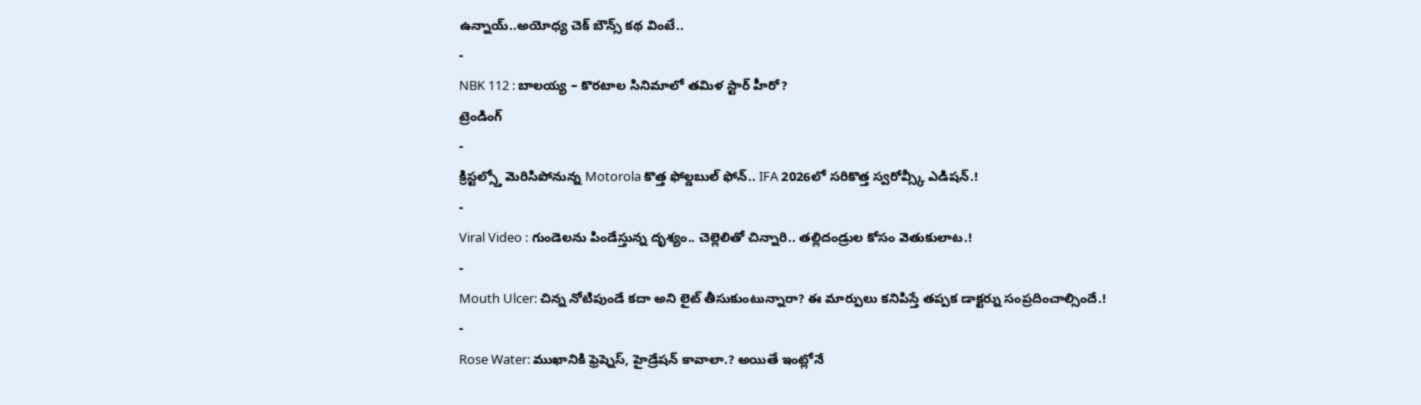ఉన్నాయ్..అయోధ్య చెక్ బౌన్స్ కథ వింటే..
-
NBK 112 : బాలయ్య – కొరటాల సినిమాలో తమిళ స్టార్ హీరో?
ట్రెండింగ్
-
క్రిస్టల్స్తో మెరిసిపోనున్న Motorola కొత్త ఫోల్డబుల్ ఫోన్.. IFA 2026లో సరికొత్త స్వరోవ్స్కీ ఎడిషన్.!
-
Viral Video : గుండెలను పిండేస్తున్న దృశ్యం.. చెల్లెలితో చిన్నారి.. తల్లిదండ్రుల కోసం వెతుకులాట.!
-
Mouth Ulcer: చిన్న నోటిపుండే కదా అని లైట్ తీసుకుంటున్నారా? ఈ మార్పులు కనిపిస్తే తప్పక డాక్టర్ను సంప్రదించాల్సిందే.!
-
Rose Water: ముఖానికి ఫ్రెష్నెస్, హైడ్రేషన్ కావాలా.? అయితే ఇంట్లోనే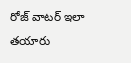రోజ్ వాటర్ ఇలా తయారు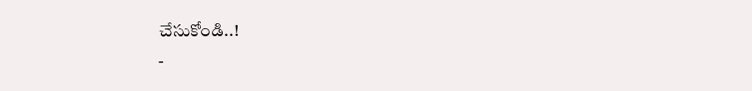చేసుకోండి..!
-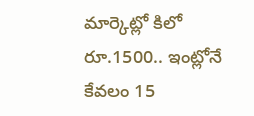మార్కెట్లో కిలో రూ.1500.. ఇంట్లోనే కేవలం 15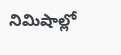నిమిషాల్లో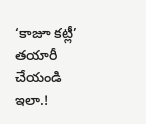‘కాజూ కట్లీ’ తయారీ చేయండి ఇలా.!